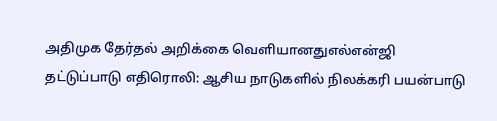அதிமுக தேர்தல் அறிக்கை வெளியானதுஎல்என்ஜி தட்டுப்பாடு எதிரொலி: ஆசிய நாடுகளில் நிலக்கரி பயன்பாடு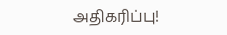அதிகரிப்பு!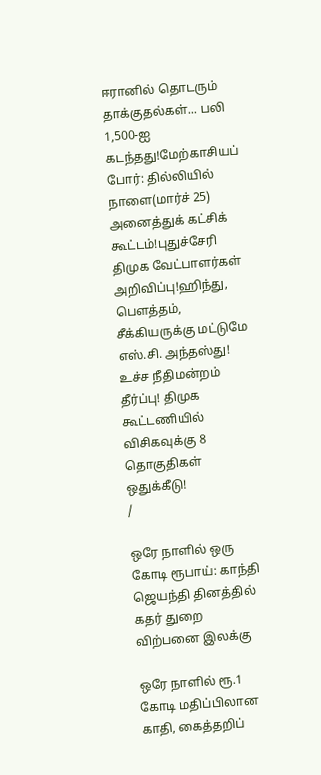ஈரானில் தொடரும் தாக்குதல்கள்... பலி 1,500-ஐ கடந்தது!மேற்காசியப் போர்: தில்லியில் நாளை(மார்ச் 25) அனைத்துக் கட்சிக் கூட்டம்!புதுச்சேரி திமுக வேட்பாளர்கள் அறிவிப்பு!ஹிந்து, பெளத்தம், சீக்கியருக்கு மட்டுமே எஸ்.சி. அந்தஸ்து! உச்ச நீதிமன்றம் தீர்ப்பு! திமுக கூட்டணியில் விசிகவுக்கு 8 தொகுதிகள் ஒதுக்கீடு!
/

ஒரே நாளில் ஒரு கோடி ரூபாய்: காந்தி ஜெயந்தி தினத்தில் கதர் துறை விற்பனை இலக்கு

ஒரே நாளில் ரூ.1 கோடி மதிப்பிலான காதி, கைத்தறிப்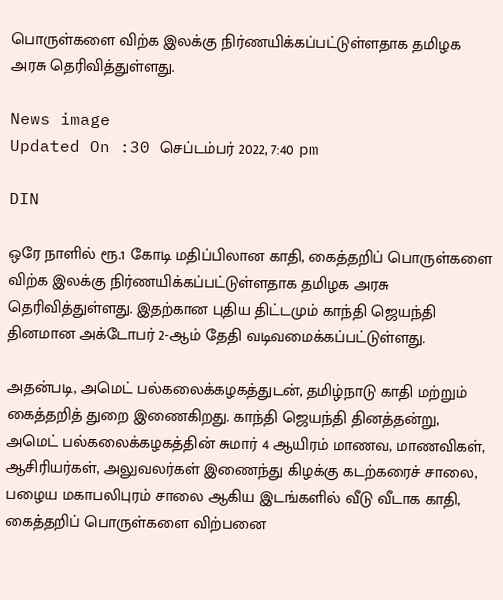பொருள்களை விற்க இலக்கு நிர்ணயிக்கப்பட்டுள்ளதாக தமிழக அரசு தெரிவித்துள்ளது.

News image
Updated On :30 செப்டம்பர் 2022, 7:40 pm

DIN

ஒரே நாளில் ரூ.1 கோடி மதிப்பிலான காதி, கைத்தறிப் பொருள்களை விற்க இலக்கு நிர்ணயிக்கப்பட்டுள்ளதாக தமிழக அரசு தெரிவித்துள்ளது. இதற்கான புதிய திட்டமும் காந்தி ஜெயந்தி தினமான அக்டோபர் 2-ஆம் தேதி வடிவமைக்கப்பட்டுள்ளது.

அதன்படி, அமெட் பல்கலைக்கழகத்துடன், தமிழ்நாடு காதி மற்றும் கைத்தறித் துறை இணைகிறது. காந்தி ஜெயந்தி தினத்தன்று, அமெட் பல்கலைக்கழகத்தின் சுமார் 4 ஆயிரம் மாணவ, மாணவிகள், ஆசிரியர்கள், அலுவலர்கள் இணைந்து கிழக்கு கடற்கரைச் சாலை, பழைய மகாபலிபுரம் சாலை ஆகிய இடங்களில் வீடு வீடாக காதி, கைத்தறிப் பொருள்களை விற்பனை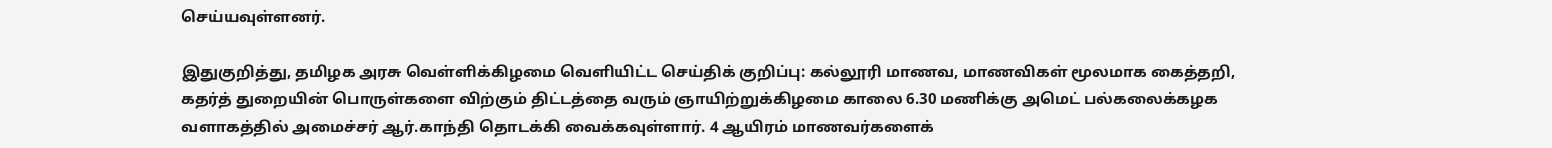செய்யவுள்ளனர்.

இதுகுறித்து, தமிழக அரசு வெள்ளிக்கிழமை வெளியிட்ட செய்திக் குறிப்பு: கல்லூரி மாணவ, மாணவிகள் மூலமாக கைத்தறி, கதர்த் துறையின் பொருள்களை விற்கும் திட்டத்தை வரும் ஞாயிற்றுக்கிழமை காலை 6.30 மணிக்கு அமெட் பல்கலைக்கழக வளாகத்தில் அமைச்சர் ஆர்.காந்தி தொடக்கி வைக்கவுள்ளார். 4 ஆயிரம் மாணவர்களைக்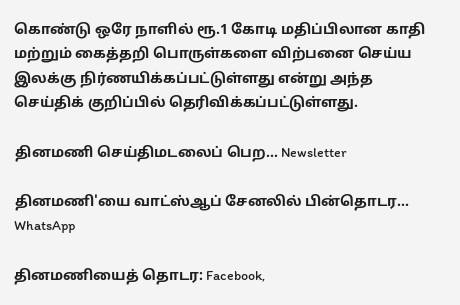கொண்டு ஒரே நாளில் ரூ.1 கோடி மதிப்பிலான காதி மற்றும் கைத்தறி பொருள்களை விற்பனை செய்ய இலக்கு நிர்ணயிக்கப்பட்டுள்ளது என்று அந்த செய்திக் குறிப்பில் தெரிவிக்கப்பட்டுள்ளது.

தினமணி செய்திமடலைப் பெற... Newsletter

தினமணி'யை வாட்ஸ்ஆப் சேனலில் பின்தொடர... WhatsApp

தினமணியைத் தொடர: Facebook,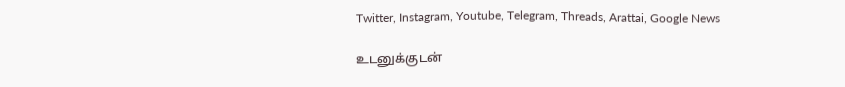Twitter, Instagram, Youtube, Telegram, Threads, Arattai, Google News

உடனுக்குடன்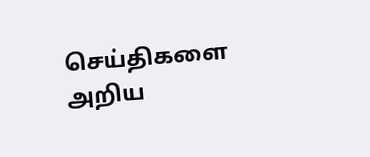செய்திகளை அறிய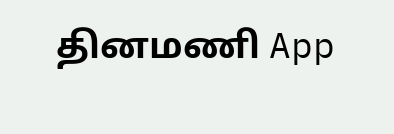தினமணி App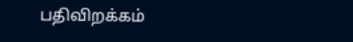பதிவிறக்கம்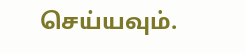செய்யவும்.